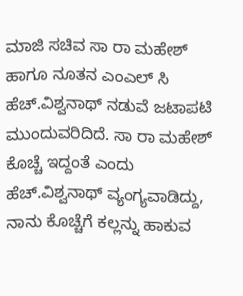ಮಾಜಿ ಸಚಿವ ಸಾ ರಾ ಮಹೇಶ್ ಹಾಗೂ ನೂತನ ಎಂಎಲ್ ಸಿ ಹೆಚ್.ವಿಶ್ವನಾಥ್ ನಡುವೆ ಜಟಾಪಟಿ ಮುಂದುವರಿದಿದೆ. ಸಾ ರಾ ಮಹೇಶ್ ಕೊಚ್ಚೆ ಇದ್ದಂತೆ ಎಂದು ಹೆಚ್.ವಿಶ್ವನಾಥ್ ವ್ಯಂಗ್ಯವಾಡಿದ್ದು, ನಾನು ಕೊಚ್ಚೆಗೆ ಕಲ್ಲನ್ನು ಹಾಕುವ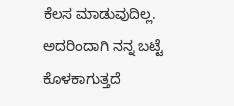ಕೆಲಸ ಮಾಡುವುದಿಲ್ಲ. ಅದರಿಂದಾಗಿ ನನ್ನ ಬಟ್ಟೆ ಕೊಳಕಾಗುತ್ತದೆ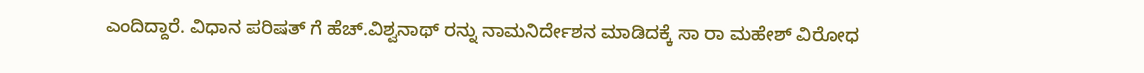ಎಂದಿದ್ದಾರೆ. ವಿಧಾನ ಪರಿಷತ್ ಗೆ ಹೆಚ್.ವಿಶ್ವನಾಥ್ ರನ್ನು ನಾಮನಿರ್ದೇಶನ ಮಾಡಿದಕ್ಕೆ ಸಾ ರಾ ಮಹೇಶ್ ವಿರೋಧ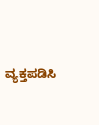ವ್ಯಕ್ತಪಡಿಸಿ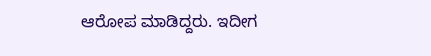ಆರೋಪ ಮಾಡಿದ್ದರು. ಇದೀಗ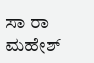ಸಾ ರಾ ಮಹೇಶ್